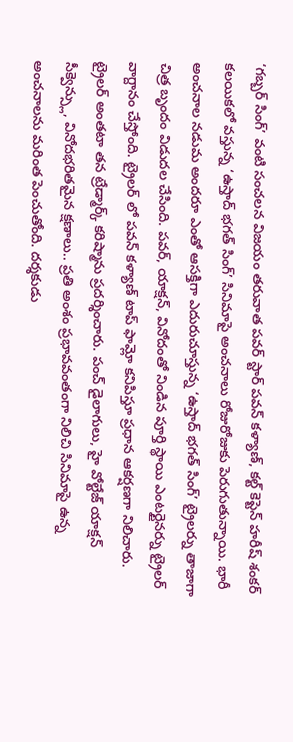‘గబ్బర్ సింగ్’ వంటి సంచలన విజయం తరువాత పవర్ స్టార్ పవన్ కళ్యాణ్, కల్ట్ కెప్టెన్ హరీష్ శంకర్ కలయికలో వస్తున్న ‘ఉస్తాద్ భగత్ సింగ్’ సినిమాపై అంచనాలు రోజురోజుకు పెరుగుతున్నాయి. భారీ అంచనాల నడుమ అందరూ ఎంతో ఆసక్తిగా ఎదురుచూస్తున్న ‘ఉస్తాద్ భగత్ సింగ్’ ట్రైలర్ను తాజాగా చిత్ర బృందం విడుదల చేసింది. పవర్, యాక్షన్, వినోదంతో నిండిన పూర్తి స్థాయి ఎంటర్టైనర్ను ట్రైలర్ వాగ్దానం చేస్తోంది. ట్రైలర్ లో పవన్ కళ్యాణ్ టాప్ ఫామ్లో కనిపిస్తూ ప్రధాన ఆకర్షణగా నిలిచారు. ట్రైలర్ అంతటా తన ట్రేడ్మార్క్ కరిష్మాను ప్రదర్శించారు. పంచ్ డైలాగులు, హై వోల్టేజ్ యాక్షన్ సీక్వెన్స్లు, వినోదభరితమైన క్షణాలు.. ప్రతి అంశం ప్రభావవంతంగా నిలిచి సినిమాపై ఉన్న అంచనాలను మరింత పెంచుతోంది. దర్శకుడు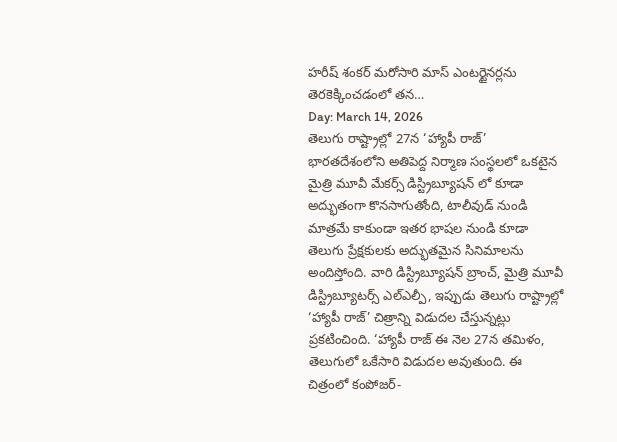హరీష్ శంకర్ మరోసారి మాస్ ఎంటర్టైనర్లను తెరకెక్కించడంలో తన…
Day: March 14, 2026
తెలుగు రాష్ట్రాల్లో 27న ‘హ్యాపీ రాజ్’
భారతదేశంలోని అతిపెద్ద నిర్మాణ సంస్థలలో ఒకటైన మైత్రి మూవీ మేకర్స్ డిస్ట్రిబ్యూషన్ లో కూడా అద్భుతంగా కొనసాగుతోంది, టాలీవుడ్ నుండి మాత్రమే కాకుండా ఇతర భాషల నుండి కూడా తెలుగు ప్రేక్షకులకు అద్భుతమైన సినిమాలను అందిస్తోంది. వారి డిస్ట్రిబ్యూషన్ బ్రాంచ్, మైత్రి మూవీ డిస్ట్రిబ్యూటర్స్ ఎల్ఎల్పీ, ఇప్పుడు తెలుగు రాష్ట్రాల్లో ‘హ్యాపీ రాజ్’ చిత్రాన్ని విడుదల చేస్తున్నట్లు ప్రకటించింది. ‘హ్యాపీ రాజ్ ఈ నెల 27న తమిళం, తెలుగులో ఒకేసారి విడుదల అవుతుంది. ఈ చిత్రంలో కంపోజర్-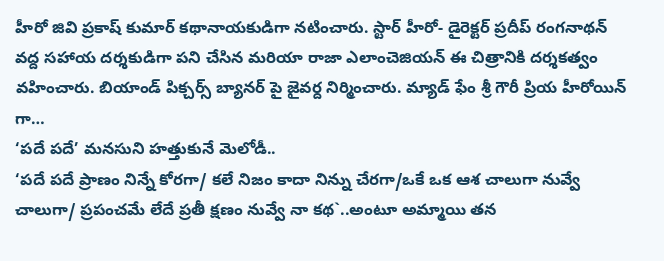హీరో జివి ప్రకాష్ కుమార్ కథానాయకుడిగా నటించారు. స్టార్ హీరో- డైరెక్టర్ ప్రదీప్ రంగనాథన్ వద్ద సహాయ దర్శకుడిగా పని చేసిన మరియా రాజా ఎలాంచెజియన్ ఈ చిత్రానికి దర్శకత్వం వహించారు. బియాండ్ పిక్చర్స్ బ్యానర్ పై జైవర్ద నిర్మించారు. మ్యాడ్ ఫేం శ్రీ గౌరీ ప్రియ హీరోయిన్ గా…
‘పదే పదే’ మనసుని హత్తుకునే మెలోడీ..
‘పదే పదే ప్రాణం నిన్నే కోరగా/ కలే నిజం కాదా నిన్ను చేరగా/ఒకే ఒక ఆశ చాలుగా నువ్వే చాలుగా/ ప్రపంచమే లేదే ప్రతీ క్షణం నువ్వే నా కథ`..అంటూ అమ్మాయి తన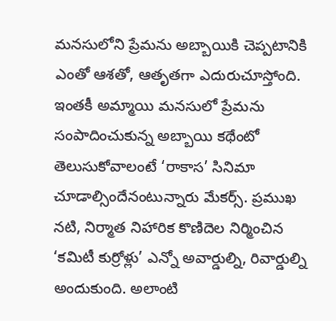మనసులోని ప్రేమను అబ్బాయికి చెప్పటానికి ఎంతో ఆశతో, ఆతృతగా ఎదురుచూస్తోంది. ఇంతకీ అమ్మాయి మనసులో ప్రేమను సంపాదించుకున్న అబ్బాయి కథేంటో తెలుసుకోవాలంటే ‘రాకాస’ సినిమా చూడాల్సిందేనంటున్నారు మేకర్స్. ప్రముఖ నటి, నిర్మాత నిహారిక కొణిదెల నిర్మించిన ‘కమిటీ కుర్రోళ్లు’ ఎన్నో అవార్డుల్ని, రివార్డుల్ని అందుకుంది. అలాంటి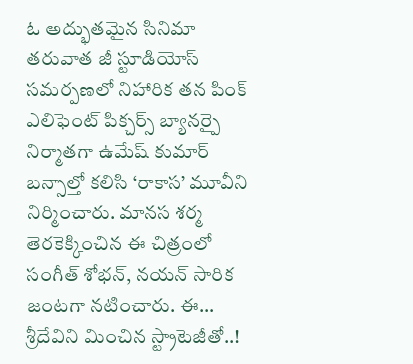ఓ అద్భుతమైన సినిమా తరువాత జీ స్టూడియోస్ సమర్పణలో నిహారిక తన పింక్ ఎలిఫెంట్ పిక్చర్స్ బ్యానర్పై నిర్మాతగా ఉమేష్ కుమార్ బన్సాల్తో కలిసి ‘రాకాస’ మూవీని నిర్మించారు. మానస శర్మ తెరకెక్కించిన ఈ చిత్రంలో సంగీత్ శోభన్, నయన్ సారిక జంటగా నటించారు. ఈ…
శ్రీదేవిని మించిన స్ట్రాటెజీతో..!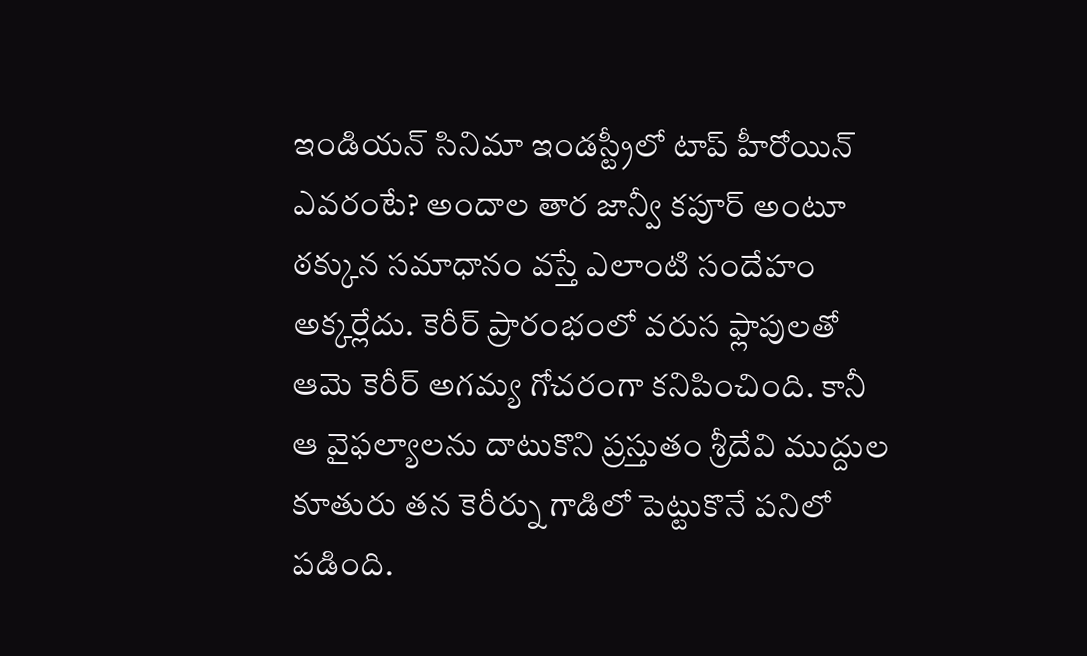ఇండియన్ సినిమా ఇండస్ట్రీలో టాప్ హీరోయిన్ ఎవరంటే? అందాల తార జాన్వీ కపూర్ అంటూ ఠక్కున సమాధానం వస్తే ఎలాంటి సందేహం అక్కర్లేదు. కెరీర్ ప్రారంభంలో వరుస ఫ్లాపులతో ఆమె కెరీర్ అగమ్య గోచరంగా కనిపించింది. కానీ ఆ వైఫల్యాలను దాటుకొని ప్రస్తుతం శ్రీదేవి ముద్దుల కూతురు తన కెరీర్ను గాడిలో పెట్టుకొనే పనిలో పడింది.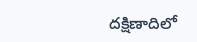దక్షిణాదిలో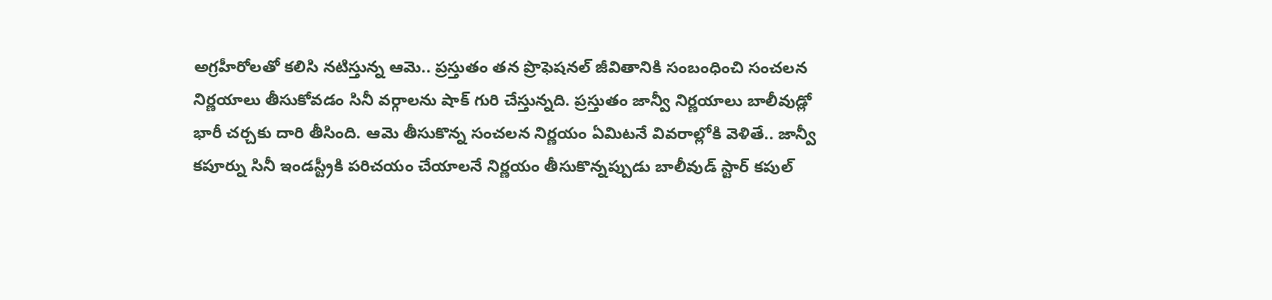అగ్రహీరోలతో కలిసి నటిస్తున్న ఆమె.. ప్రస్తుతం తన ప్రొఫెషనల్ జీవితానికి సంబంధించి సంచలన నిర్ణయాలు తీసుకోవడం సినీ వర్గాలను షాక్ గురి చేస్తున్నది. ప్రస్తుతం జాన్వీ నిర్ణయాలు బాలీవుడ్లో భారీ చర్చకు దారి తీసింది. ఆమె తీసుకొన్న సంచలన నిర్ణయం ఏమిటనే వివరాల్లోకి వెళితే.. జాన్వీ కపూర్ను సినీ ఇండస్ట్రీకి పరిచయం చేయాలనే నిర్ణయం తీసుకొన్నప్పుడు బాలీవుడ్ స్టార్ కపుల్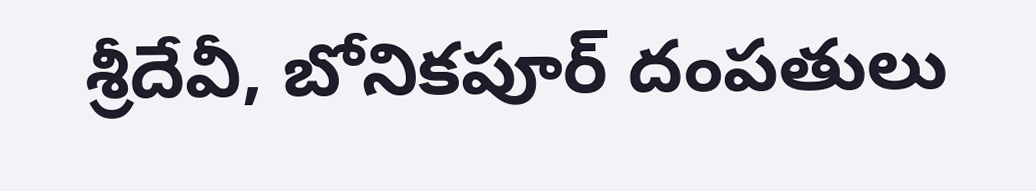శ్రీదేవీ, బోనికపూర్ దంపతులు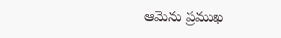ఆమెను ప్రముఖ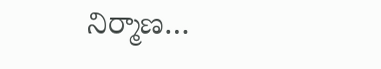నిర్మాణ…